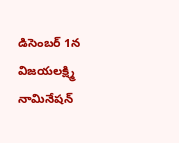డిసెంబర్ 1న విజయలక్ష్మి నామినేషన్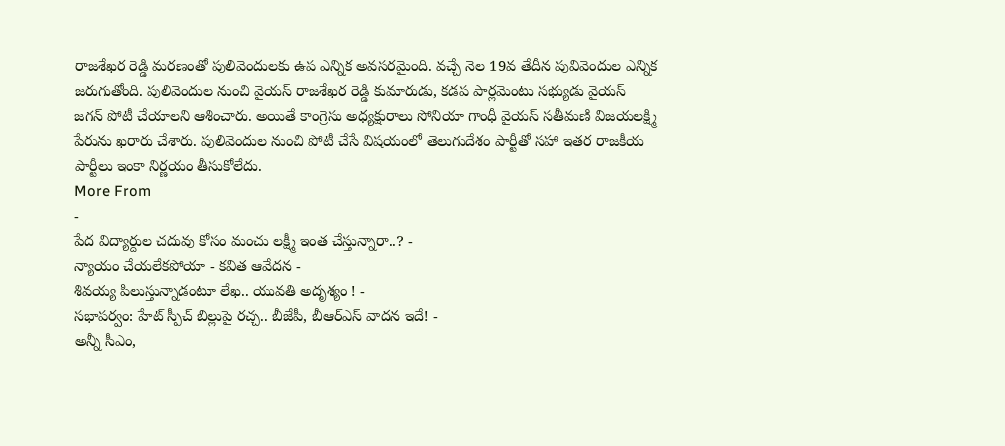రాజశేఖర రెడ్డి మరణంతో పులివెందులకు ఉప ఎన్నిక అవసరమైంది. వచ్చే నెల 19వ తేదీన పువివెందుల ఎన్నిక జరుగుతోంది. పులివెందుల నుంచి వైయస్ రాజశేఖర రెడ్డి కుమారుడు, కడప పార్లమెంటు సభ్యుడు వైయస్ జగన్ పోటీ చేయాలని ఆశించారు. అయితే కాంగ్రెసు అధ్యక్షురాలు సోనియా గాంధీ వైయస్ సతీమణి విజయలక్ష్మి పేరును ఖరారు చేశారు. పులివెందుల నుంచి పోటీ చేసే విషయంలో తెలుగుదేశం పార్టీతో సహా ఇతర రాజకీయ పార్టీలు ఇంకా నిర్ణయం తీసుకోలేదు.
More From
-
పేద విద్యార్దుల చదువు కోసం మంచు లక్ష్మీ ఇంత చేస్తున్నారా..? -
న్యాయం చేయలేకపోయా - కవిత ఆవేదన -
శివయ్య పిలుస్తున్నాడంటూ లేఖ.. యువతి అదృశ్యం ! -
సభాపర్వం: హేట్ స్పీచ్ బిల్లుపై రచ్చ.. బీజేపీ, బీఆర్ఎస్ వాదన ఇదే! -
అన్నీ సీఎం,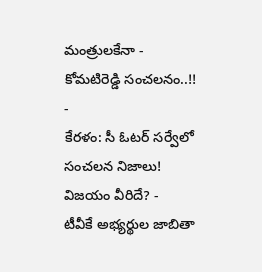మంత్రులకేనా - కోమటిరెడ్డి సంచలనం..!! -
కేరళం: సీ ఓటర్ సర్వేలో సంచలన నిజాలు! విజయం వీరిదే? -
టీవీకే అభ్యర్థుల జాబితా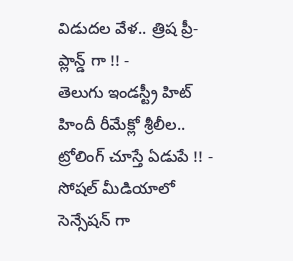విడుదల వేళ.. త్రిష ప్రీ- ప్లాన్డ్ గా !! -
తెలుగు ఇండస్ట్రీ హిట్ హిందీ రీమేక్లో శ్రీలీల.. ట్రోలింగ్ చూస్తే ఏడుపే !! -
సోషల్ మీడియాలో సెన్సేషన్ గా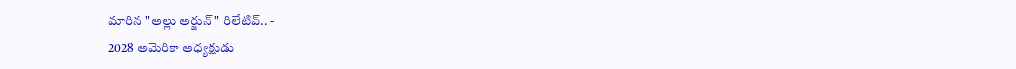మారిన "అల్లు అర్జున్" రిలేటివ్.. -
2028 అమెరికా అధ్యక్షుడు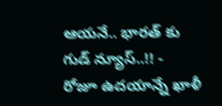ఆయనే.. భారత్ కు గుడ్ న్యూస్..!! -
రోజూ ఉదయాన్నే ఖాళీ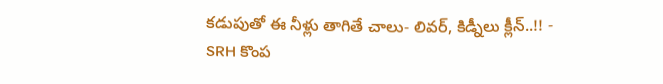కడుపుతో ఈ నీళ్లు తాగితే చాలు- లివర్, కిడ్నీలు క్లీన్..!! -
SRH కొంప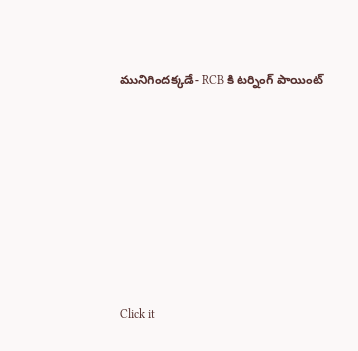మునిగిందక్కడే- RCB కి టర్నింగ్ పాయింట్












Click it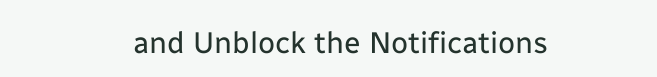and Unblock the Notifications